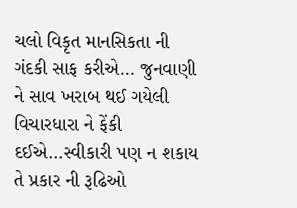ચલો વિકૃત માનસિકતા ની ગંદકી સાફ કરીએ... જુનવાણી ને સાવ ખરાબ થઈ ગયેલી વિચારધારા ને ફેંકી દઈએ...સ્વીકારી પણ ન શકાય તે પ્રકાર ની રૂઢિઓ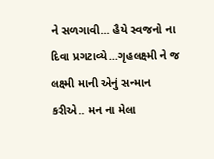ને સળગાવી... હૈયે સ્વજનો ના દિવા પ્રગટાવ્યે...ગૃહલક્ષ્મી ને જ લક્ષ્મી માની એનું સન્માન કરીએ.. મન ના મેલા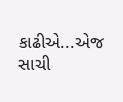કાઢીએ...એજ સાચી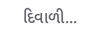દિવાળી...